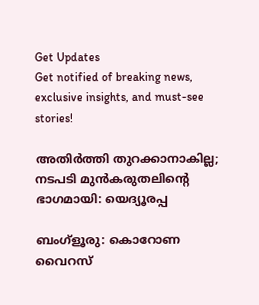Get Updates
Get notified of breaking news, exclusive insights, and must-see stories!

അതിര്‍ത്തി തുറക്കാനാകില്ല; നടപടി മുന്‍കരുതലിന്റെ ഭാഗമായി: യെദ്യൂരപ്പ

ബംഗ്‌ളൂരു: കൊറോണ വൈറസ്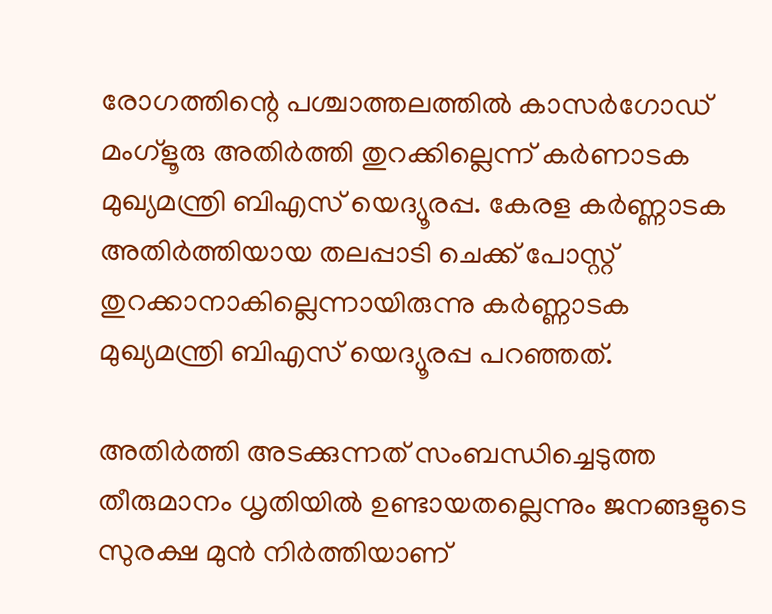രോഗത്തിന്റെ പശ്ചാത്തലത്തില്‍ കാസര്‍ഗോഡ് മംഗ്‌ളൂരു അതിര്‍ത്തി തുറക്കില്ലെന്ന് കര്‍ണാടക മുഖ്യമന്ത്രി ബിഎസ് യെദ്യൂരപ്പ. കേരള കര്‍ണ്ണാടക അതിര്‍ത്തിയായ തലപ്പാടി ചെക്ക് പോസ്റ്റ് തുറക്കാനാകില്ലെന്നായിരുന്നു കര്‍ണ്ണാടക മുഖ്യമന്ത്രി ബിഎസ് യെദ്യൂരപ്പ പറഞ്ഞത്.

അതിര്‍ത്തി അടക്കുന്നത് സംബന്ധിച്ചെടുത്ത തീരുമാനം ധൃതിയില്‍ ഉണ്ടായതല്ലെന്നും ജനങ്ങളുടെ സുരക്ഷ മുന്‍ നിര്‍ത്തിയാണ്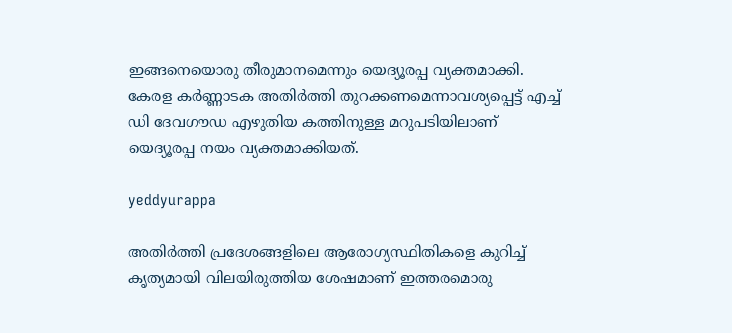ഇങ്ങനെയൊരു തീരുമാനമെന്നും യെദ്യൂരപ്പ വ്യക്തമാക്കി. കേരള കര്‍ണ്ണാടക അതിര്‍ത്തി തുറക്കണമെന്നാവശ്യപ്പെട്ട് എച്ച് ഡി ദേവഗൗഡ എഴുതിയ കത്തിനുള്ള മറുപടിയിലാണ് യെദ്യൂരപ്പ നയം വ്യക്തമാക്കിയത്.

yeddyurappa

അതിര്‍ത്തി പ്രദേശങ്ങളിലെ ആരോഗ്യസ്ഥിതികളെ കുറിച്ച് കൃത്യമായി വിലയിരുത്തിയ ശേഷമാണ് ഇത്തരമൊരു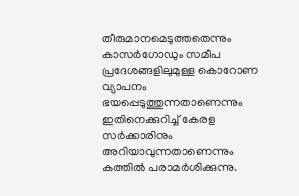തീരുമാനമെടുത്തതെന്നും കാസര്‍ഗോഡും സമീപ പ്രദേശങ്ങളിലുമുള്ള കൊറോണ വ്യാപനം ഭയപ്പെടുത്തുന്നതാണെന്നും ഇതിനെക്കുറിച്ച് കേരള സര്‍ക്കാരിനും അറിയാവുന്നതാണെന്നും കത്തില്‍ പരാമര്‍ശിക്കുന്നു.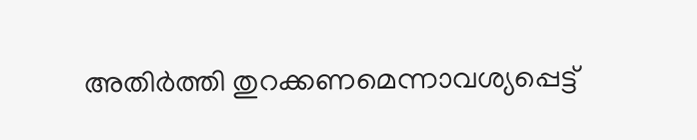അതിര്‍ത്തി തുറക്കണമെന്നാവശ്യപ്പെട്ട്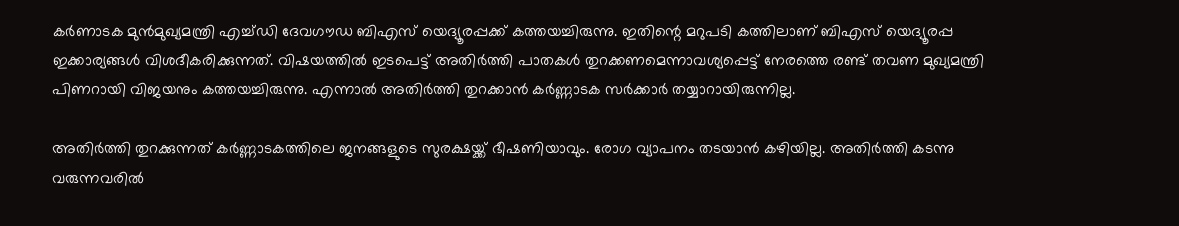കര്‍ണാടക മുന്‍മുഖ്യമന്ത്രി എച്ച്ഡി ദേവഗൗഡ ബിഎസ് യെദ്യൂരപ്പക്ക് കത്തയച്ചിരുന്നു. ഇതിന്റെ മറുപടി കത്തിലാണ് ബിഎസ് യെദ്യൂരപ്പ ഇക്കാര്യങ്ങള്‍ വിശദീകരിക്കുന്നത്. വിഷയത്തില്‍ ഇടപെട്ട് അതിര്‍ത്തി പാതകള്‍ തുറക്കണമെന്നാവശ്യപ്പെട്ട് നേരത്തെ രണ്ട് തവണ മുഖ്യമന്ത്രി പിണറായി വിജയനും കത്തയച്ചിരുന്നു. എന്നാല്‍ അതിര്‍ത്തി തുറക്കാന്‍ കര്‍ണ്ണാടക സര്‍ക്കാര്‍ തയ്യാറായിരുന്നില്ല.

അതിര്‍ത്തി തുറക്കുന്നത് കര്‍ണ്ണാടകത്തിലെ ജനങ്ങളുടെ സുരക്ഷയ്ക്ക് ഭീഷണിയാവും. രോഗ വ്യാപനം തടയാന്‍ കഴിയില്ല. അതിര്‍ത്തി കടന്നു വരുന്നവരില്‍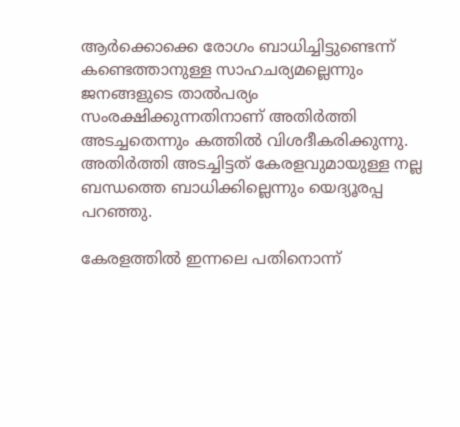ആര്‍ക്കൊക്കെ രോഗം ബാധിച്ചിട്ടുണ്ടെന്ന് കണ്ടെത്താനുള്ള സാഹചര്യമല്ലെന്നും ജനങ്ങളുടെ താല്‍പര്യം സംരക്ഷിക്കുന്നതിനാണ് അതിര്‍ത്തി അടച്ചതെന്നും കത്തില്‍ വിശദീകരിക്കുന്നു. അതിര്‍ത്തി അടച്ചിട്ടത് കേരളവുമായുള്ള നല്ല ബന്ധത്തെ ബാധിക്കില്ലെന്നും യെദ്യൂരപ്പ പറഞ്ഞു.

കേരളത്തില്‍ ഇന്നലെ പതിനൊന്ന്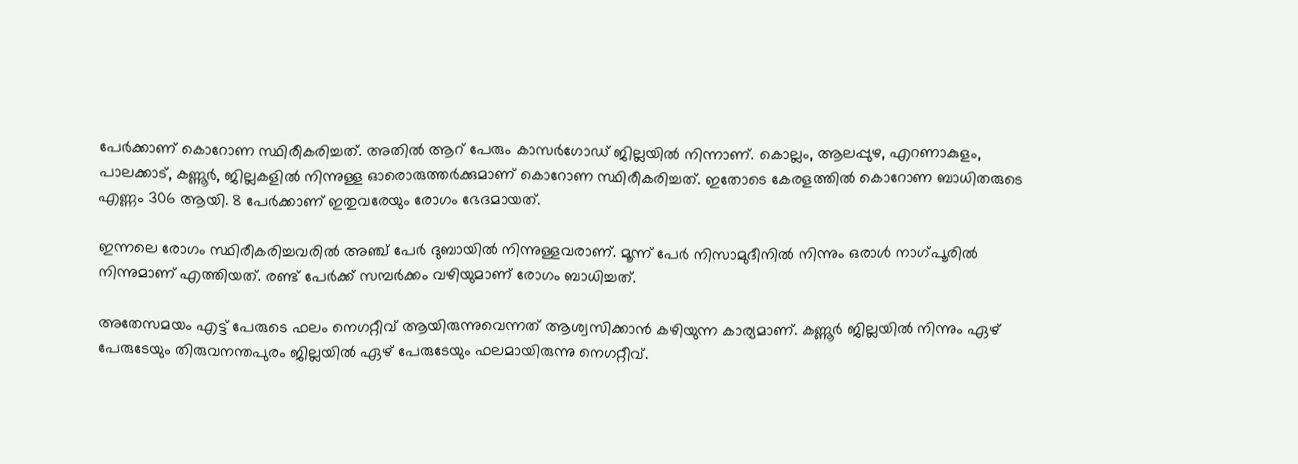പേര്‍ക്കാണ് കൊറോണ സ്ഥിരീകരിച്ചത്. അതില്‍ ആറ് പേരും കാസര്‍ഗോഡ് ജില്ലയില്‍ നിന്നാണ്. കൊല്ലം, ആലപ്പുഴ, എറണാകുളം, പാലക്കാട്, കണ്ണൂര്‍, ജില്ലകളില്‍ നിന്നുള്ള ഓരൊരുത്തര്‍ക്കുമാണ് കൊറോണ സ്ഥിരീകരിച്ചത്. ഇതോടെ കേരളത്തില്‍ കൊറോണ ബാധിതരുടെ എണ്ണം 306 ആയി. 8 പേര്‍ക്കാണ് ഇതുവരേയും രോഗം ഭേദമായത്.

ഇന്നലെ രോഗം സ്ഥിരീകരിച്ചവരില്‍ അഞ്ച് പേര്‍ ദുബായില്‍ നിന്നുള്ളവരാണ്. മൂന്ന് പേര്‍ നിസാമുദീനില്‍ നിന്നും ഒരാള്‍ നാഗ്പൂരില്‍ നിന്നുമാണ് എത്തിയത്. രണ്ട് പേര്‍ക്ക് സമ്പര്‍ക്കം വഴിയുമാണ് രോഗം ബാധിച്ചത്.

അതേസമയം എട്ട് പേരുടെ ഫലം നെഗറ്റീവ് ആയിരുന്നുവെന്നത് ആശ്വസിക്കാന്‍ കഴിയുന്ന കാര്യമാണ്. കണ്ണൂര്‍ ജില്ലയില്‍ നിന്നും ഏഴ് പേരുടേയും തിരുവനന്തപുരം ജില്ലയില്‍ ഏഴ് പേരുടേയും ഫലമായിരുന്നു നെഗറ്റീവ്.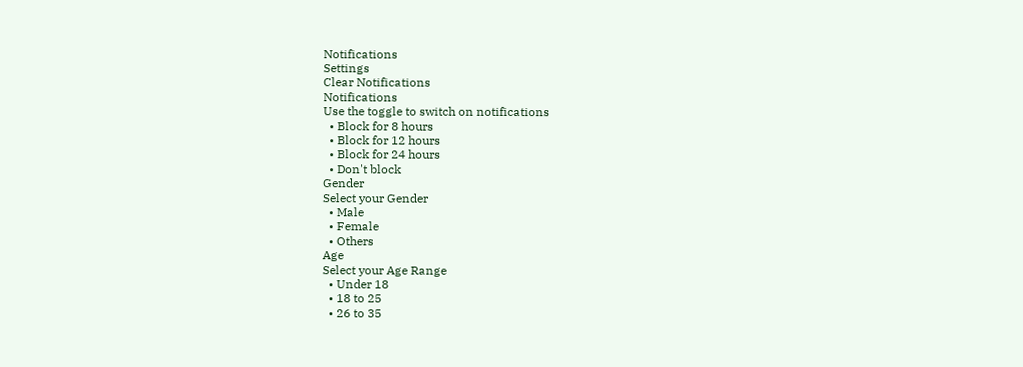Notifications
Settings
Clear Notifications
Notifications
Use the toggle to switch on notifications
  • Block for 8 hours
  • Block for 12 hours
  • Block for 24 hours
  • Don't block
Gender
Select your Gender
  • Male
  • Female
  • Others
Age
Select your Age Range
  • Under 18
  • 18 to 25
  • 26 to 35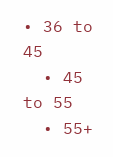• 36 to 45
  • 45 to 55
  • 55+